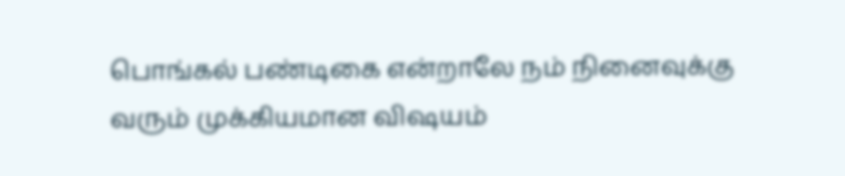பொங்கல் பண்டிகை என்றாலே நம் நினைவுக்கு வரும் முக்கியமான விஷயம்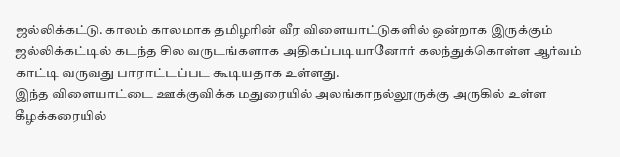ஜல்லிக்கட்டு. காலம் காலமாக தமிழரின் வீர விளையாட்டுகளில் ஒன்றாக இருக்கும் ஜல்லிக்கட்டில் கடந்த சில வருடங்களாக அதிகப்படியானோர் கலந்துக்கொள்ள ஆர்வம் காட்டி வருவது பாராட்டப்பட கூடியதாக உள்ளது.
இந்த விளையாட்டை ஊக்குவிக்க மதுரையில் அலங்காநல்லூருக்கு அருகில் உள்ள கீழக்கரையில்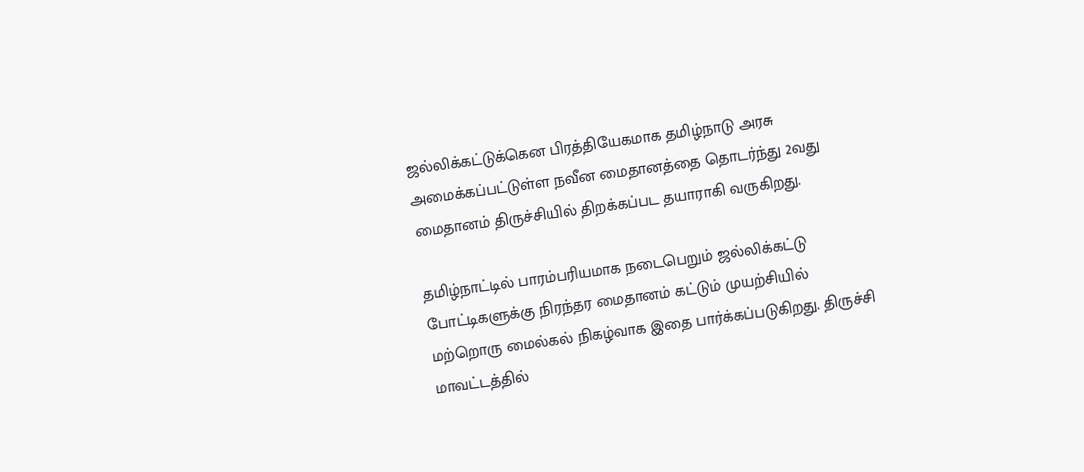ஜல்லிக்கட்டுக்கென பிரத்தியேகமாக தமிழ்நாடு அரசு அமைக்கப்பட்டுள்ள நவீன மைதானத்தை தொடர்ந்து 2வது மைதானம் திருச்சியில் திறக்கப்பட தயாராகி வருகிறது.

தமிழ்நாட்டில் பாரம்பரியமாக நடைபெறும் ஜல்லிக்கட்டு போட்டிகளுக்கு நிரந்தர மைதானம் கட்டும் முயற்சியில் மற்றொரு மைல்கல் நிகழ்வாக இதை பார்க்கப்படுகிறது. திருச்சி மாவட்டத்தில்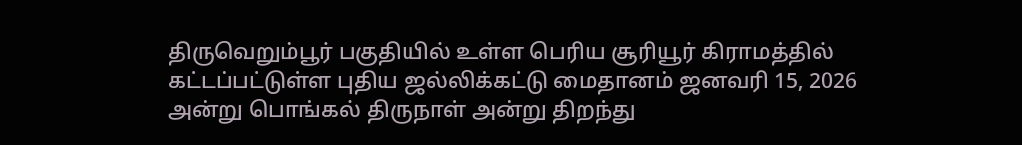திருவெறும்பூர் பகுதியில் உள்ள பெரிய சூரியூர் கிராமத்தில் கட்டப்பட்டுள்ள புதிய ஜல்லிக்கட்டு மைதானம் ஜனவரி 15, 2026 அன்று பொங்கல் திருநாள் அன்று திறந்து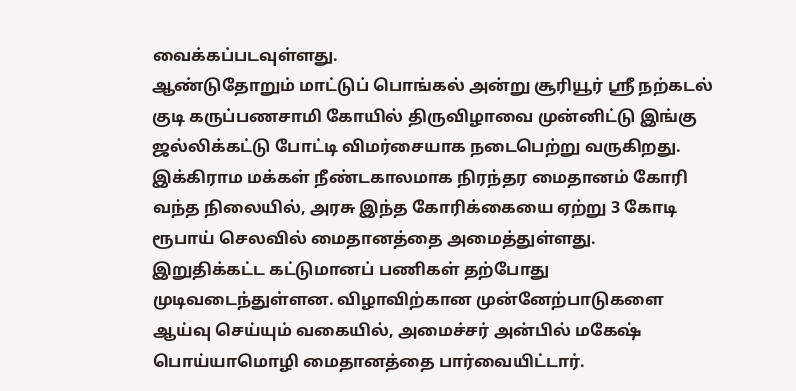வைக்கப்படவுள்ளது.
ஆண்டுதோறும் மாட்டுப் பொங்கல் அன்று சூரியூர் ஸ்ரீ நற்கடல் குடி கருப்பணசாமி கோயில் திருவிழாவை முன்னிட்டு இங்கு ஜல்லிக்கட்டு போட்டி விமர்சையாக நடைபெற்று வருகிறது. இக்கிராம மக்கள் நீண்டகாலமாக நிரந்தர மைதானம் கோரி வந்த நிலையில், அரசு இந்த கோரிக்கையை ஏற்று 3 கோடி ரூபாய் செலவில் மைதானத்தை அமைத்துள்ளது.
இறுதிக்கட்ட கட்டுமானப் பணிகள் தற்போது முடிவடைந்துள்ளன. விழாவிற்கான முன்னேற்பாடுகளை ஆய்வு செய்யும் வகையில், அமைச்சர் அன்பில் மகேஷ் பொய்யாமொழி மைதானத்தை பார்வையிட்டார்.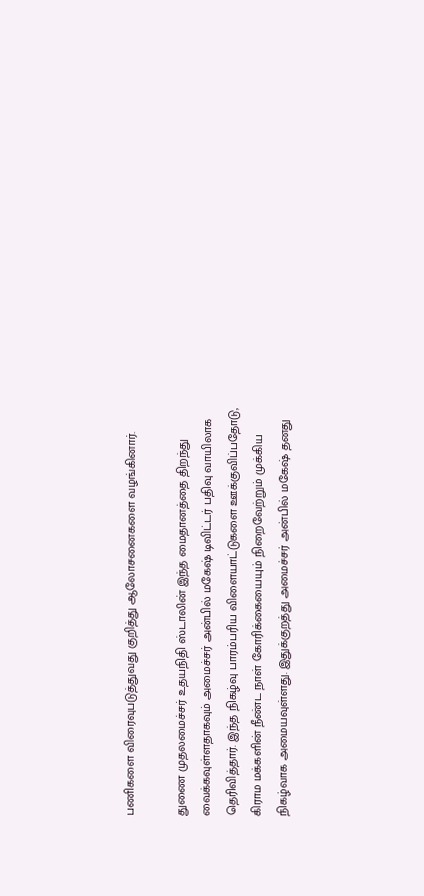பணிகளை விரைவுபடுத்துவது குறித்து ஆலோசனைகளை வழங்கினார்.

துணை முதலமைச்சர் உதயநிதி ஸ்டாலின் இந்த மைதானத்தை திறந்து வைக்கவுள்ளதாகவும் அமைச்சர் அன்பில் மகேஷ் டிவிட்டர் பதிவு வாயிலாக தெரிவித்தார். இந்த நிகழ்வு பாரம்பரிய விளையாட்டுகளை ஊக்குவிப்பதோடு, கிராம மக்களின் நீண்ட நாள் கோரிக்கையையும் நிறைவேற்றும் முக்கிய நிகழ்வாக அமையவுள்ளது. இதுக்குறத்து அமைச்சர் அன்பில் மகேஷ் தனது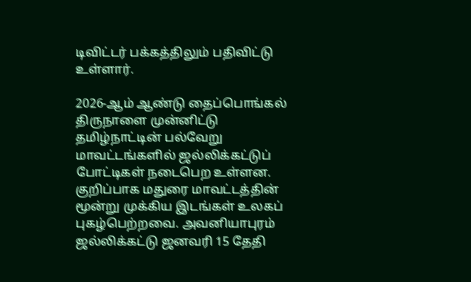டிவிட்டர் பக்கத்திலும் பதிவிட்டு உள்ளார்.

2026-ஆம் ஆண்டு தைப்பொங்கல் திருநாளை முன்னிட்டு தமிழ்நாட்டின் பல்வேறு மாவட்டங்களில் ஜல்லிக்கட்டுப் போட்டிகள் நடைபெற உள்ளன. குறிப்பாக மதுரை மாவட்டத்தின் மூன்று முக்கிய இடங்கள் உலகப் புகழ்பெற்றவை. அவனியாபுரம் ஜல்லிக்கட்டு ஜனவரி 15 தேதி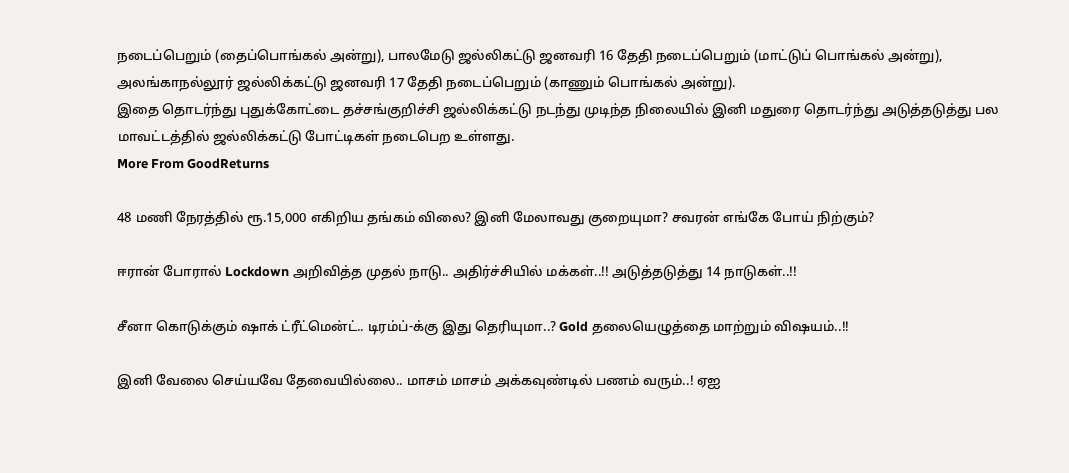நடைப்பெறும் (தைப்பொங்கல் அன்று), பாலமேடு ஜல்லிகட்டு ஜனவரி 16 தேதி நடைப்பெறும் (மாட்டுப் பொங்கல் அன்று), அலங்காநல்லூர் ஜல்லிக்கட்டு ஜனவரி 17 தேதி நடைப்பெறும் (காணும் பொங்கல் அன்று).
இதை தொடர்ந்து புதுக்கோட்டை தச்சங்குறிச்சி ஜல்லிக்கட்டு நடந்து முடிந்த நிலையில் இனி மதுரை தொடர்ந்து அடுத்தடுத்து பல மாவட்டத்தில் ஜல்லிக்கட்டு போட்டிகள் நடைபெற உள்ளது.
More From GoodReturns

48 மணி நேரத்தில் ரூ.15,000 எகிறிய தங்கம் விலை? இனி மேலாவது குறையுமா? சவரன் எங்கே போய் நிற்கும்?

ஈரான் போரால் Lockdown அறிவித்த முதல் நாடு.. அதிர்ச்சியில் மக்கள்..!! அடுத்தடுத்து 14 நாடுகள்..!!

சீனா கொடுக்கும் ஷாக் ட்ரீட்மென்ட்.. டிரம்ப்-க்கு இது தெரியுமா..? Gold தலையெழுத்தை மாற்றும் விஷயம்..!!

இனி வேலை செய்யவே தேவையில்லை.. மாசம் மாசம் அக்கவுண்டில் பணம் வரும்..! ஏஐ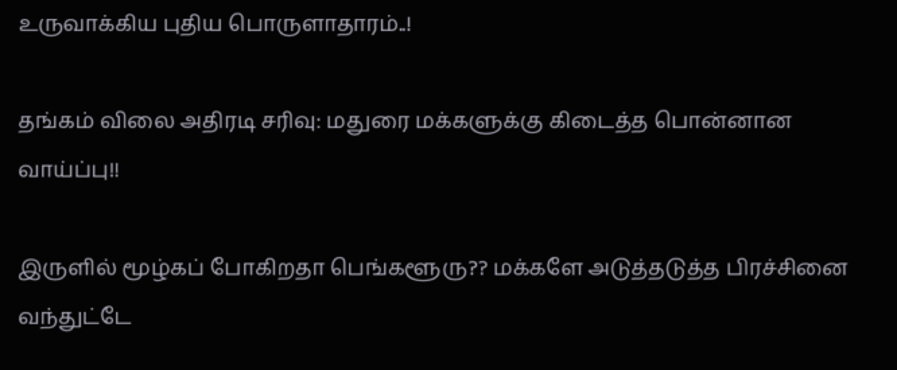உருவாக்கிய புதிய பொருளாதாரம்..!

தங்கம் விலை அதிரடி சரிவு: மதுரை மக்களுக்கு கிடைத்த பொன்னான வாய்ப்பு!!

இருளில் மூழ்கப் போகிறதா பெங்களூரு?? மக்களே அடுத்தடுத்த பிரச்சினை வந்துட்டே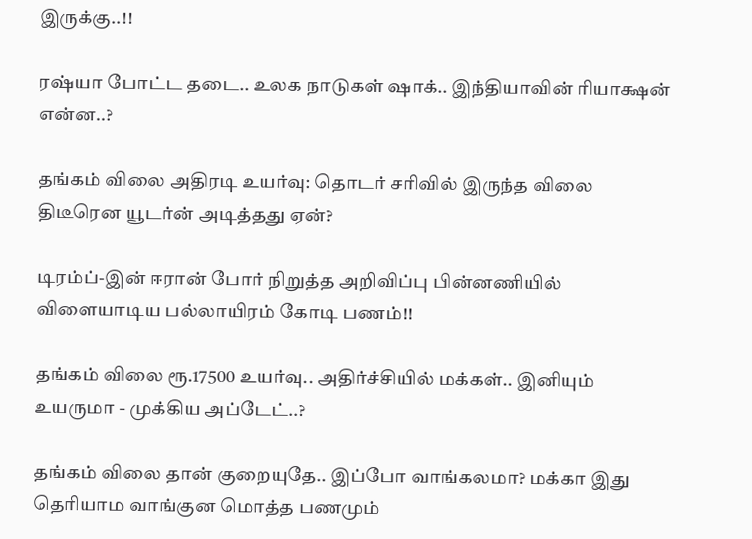இருக்கு..!!

ரஷ்யா போட்ட தடை.. உலக நாடுகள் ஷாக்.. இந்தியாவின் ரியாக்ஷன் என்ன..?

தங்கம் விலை அதிரடி உயர்வு: தொடர் சரிவில் இருந்த விலை திடீரென யூடர்ன் அடித்தது ஏன்?

டிரம்ப்-இன் ஈரான் போர் நிறுத்த அறிவிப்பு பின்னணியில் விளையாடிய பல்லாயிரம் கோடி பணம்!!

தங்கம் விலை ரூ.17500 உயர்வு.. அதிர்ச்சியில் மக்கள்.. இனியும் உயருமா - முக்கிய அப்டேட்..?

தங்கம் விலை தான் குறையுதே.. இப்போ வாங்கலமா? மக்கா இது தெரியாம வாங்குன மொத்த பணமும்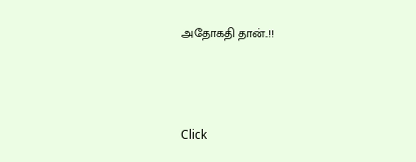அதோகதி தான்..!!



Click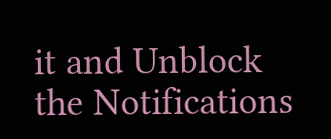it and Unblock the Notifications